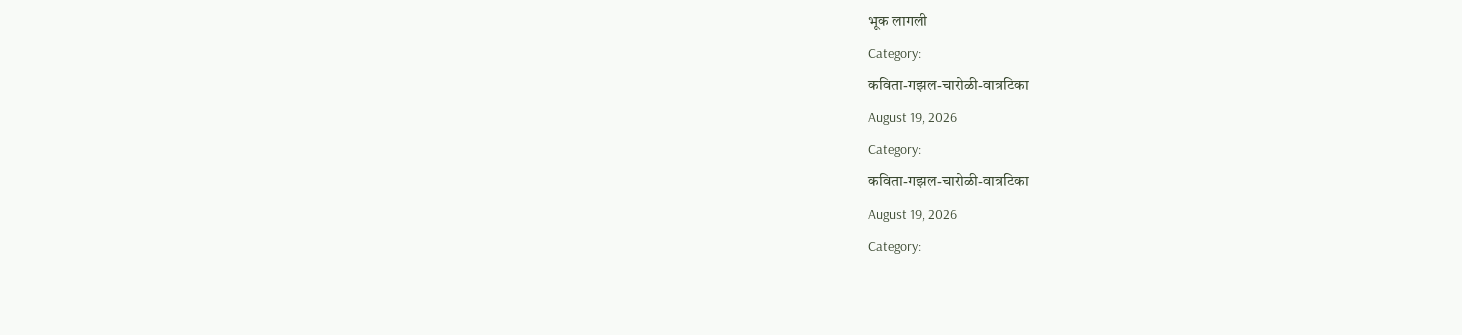भूक लागली
Category:
कविता-गझल-चारोळी-वात्रटिका
August 19, 2026
Category:
कविता-गझल-चारोळी-वात्रटिका
August 19, 2026
Category: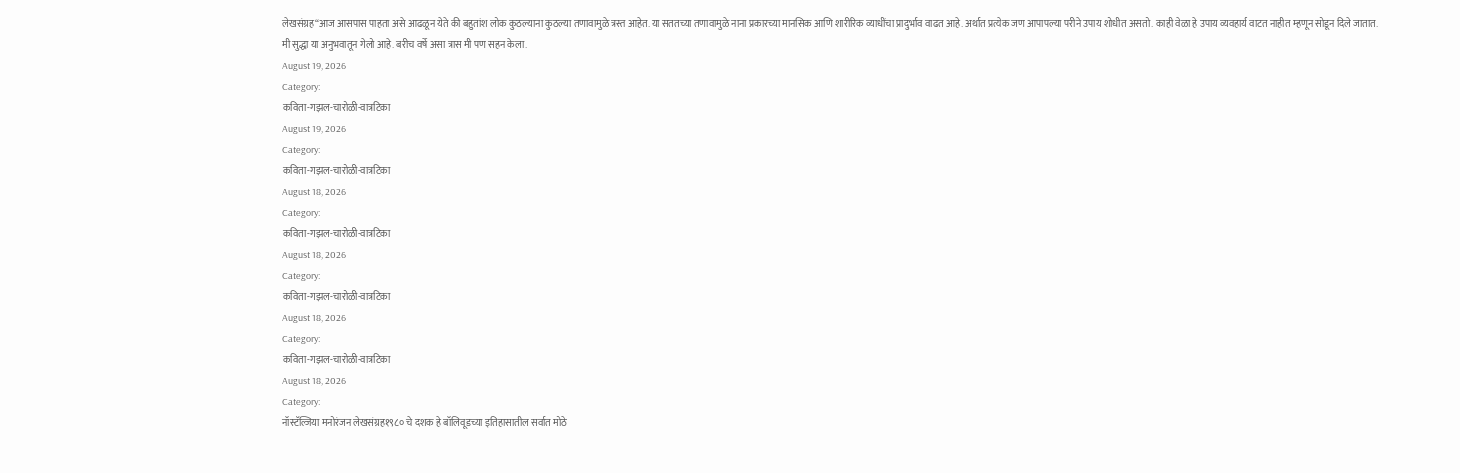लेखसंग्रह“आज आसपास पाहता असे आढळून येते की बहुतांश लोक कुठल्याना कुठल्या तणावामुळे त्रस्त आहेत. या सततच्या तणावामुळे नाना प्रकारच्या मानसिक आणि शारीरिक व्याधींचा प्रादुर्भाव वाढत आहे. अर्थात प्रत्येक जण आपापल्या परीने उपाय शोधीत असतो. काही वेळा हे उपाय व्यवहार्य वाटत नाहीत म्हणून सोडून दिले जातात. मी सुद्धा या अनुभवातून गेलो आहे. बरीच वर्षे असा त्रास मी पण सहन केला.
August 19, 2026
Category:
कविता-गझल-चारोळी-वात्रटिका
August 19, 2026
Category:
कविता-गझल-चारोळी-वात्रटिका
August 18, 2026
Category:
कविता-गझल-चारोळी-वात्रटिका
August 18, 2026
Category:
कविता-गझल-चारोळी-वात्रटिका
August 18, 2026
Category:
कविता-गझल-चारोळी-वात्रटिका
August 18, 2026
Category:
नॉस्टॅल्जिया मनोरंजन लेखसंग्रह१९८० चे दशक हे बॉलिवूडच्या इतिहासातील सर्वात मोठे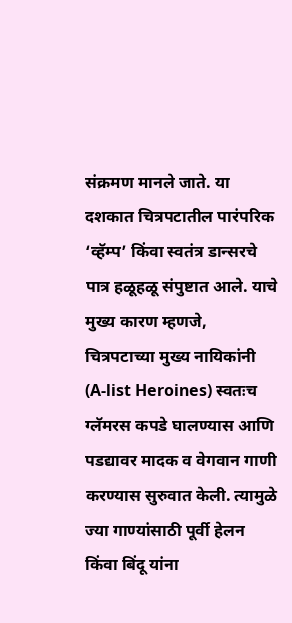संक्रमण मानले जाते. या दशकात चित्रपटातील पारंपरिक ‘व्हॅम्प’ किंवा स्वतंत्र डान्सरचे पात्र हळूहळू संपुष्टात आले. याचे मुख्य कारण म्हणजे, चित्रपटाच्या मुख्य नायिकांनी (A-list Heroines) स्वतःच ग्लॅमरस कपडे घालण्यास आणि पडद्यावर मादक व वेगवान गाणी करण्यास सुरुवात केली. त्यामुळे ज्या गाण्यांसाठी पूर्वी हेलन किंवा बिंदू यांना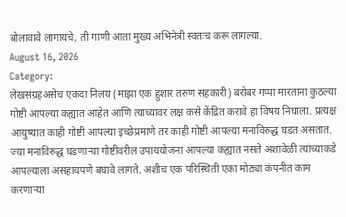बोलावावे लागायचे, ती गाणी आता मुख्य अभिनेत्री स्वतःच करू लागल्या.
August 16, 2026
Category:
लेखसंग्रहअसेच एकदा निलय (माझा एक हुशार तरुण सहकारी) बरोबर गप्पा मारताना कुठल्या गोष्टी आपल्या कह्यात आहेत आणि त्याच्यावर लक्ष कसे केंद्रित करावे हा विषय निघाला. प्रत्यक्ष आयुष्यात काही गोष्टी आपल्या इच्छेप्रमाणे तर काही गोष्टी आपल्या मनाविरुद्ध घडत असतात. ज्या मनाविरुद्ध घडणाऱ्या गोष्टीवरील उपाययोजना आपल्या कह्यात नसते अशावेळी त्यांच्याकडे आपल्याला असहायपणे बघावे लागते. अशीच एक परिस्थिती एका मोठ्या कंपनीत काम करणाऱ्या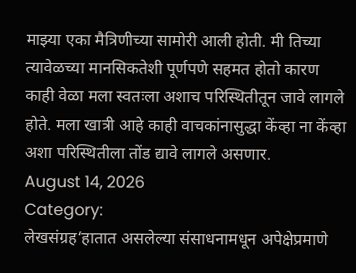माझ्या एका मैत्रिणीच्या सामोरी आली होती. मी तिच्या त्यावेळच्या मानसिकतेशी पूर्णपणे सहमत होतो कारण काही वेळा मला स्वतःला अशाच परिस्थितीतून जावे लागले होते. मला खात्री आहे काही वाचकांनासुद्धा केंव्हा ना केंव्हा अशा परिस्थितीला तोंड द्यावे लागले असणार.
August 14, 2026
Category:
लेखसंग्रह‘हातात असलेल्या संसाधनामधून अपेक्षेप्रमाणे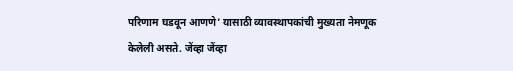परिणाम घडवून आणणे’ यासाठी व्यावस्थापकांची मुख्यता नेमणूक केलेली असते. जेंव्हा जेंव्हा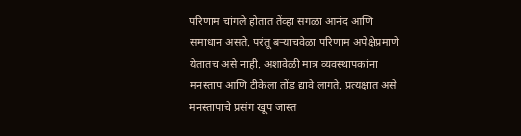परिणाम चांगले होतात तेंव्हा सगळा आनंद आणि समाधान असते. परंतू बऱ्याचवेळा परिणाम अपेक्षेप्रमाणे येतातच असे नाही. अशावेळी मात्र व्यवस्थापकांना मनस्ताप आणि टीकेला तोंड द्यावे लागते. प्रत्यक्षात असे मनस्तापाचे प्रसंग खूप जास्त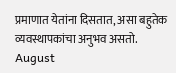प्रमाणात येतांना दिसतात, असा बहुतेक व्यवस्थापकांचा अनुभव असतो.
August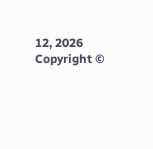12, 2026
Copyright ©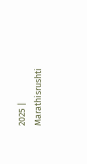2025 | Marathisrushti